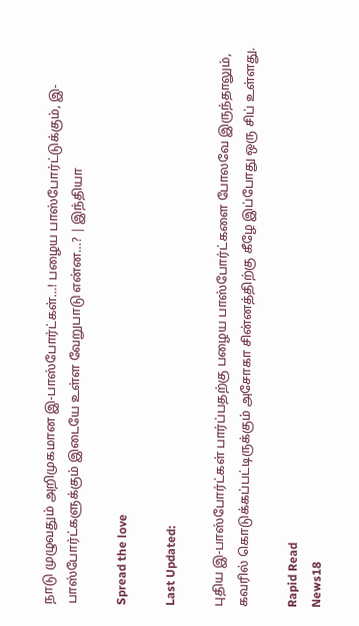நாடு முழுவதும் அறிமுகமான இ-பாஸ்போர்ட்கள்…! பழைய பாஸ்போர்ட்டுக்கும், இ-பாஸ்போர்ட்களுக்கும் இடையே உள்ள வேறுபாடு என்ன…? | இந்தியா

Spread the love

Last Updated:

புதிய இ-பாஸ்போர்ட்கள் பார்ப்பதற்கு பழைய பாஸ்போர்ட்களை போலவே இருந்தாலும், கவரில் கொடுக்கப்பட்டிருக்கும் அசோகா சின்னத்திற்கு கீழே இப்போது ஒரு சிப் உள்ளது.

Rapid Read
News18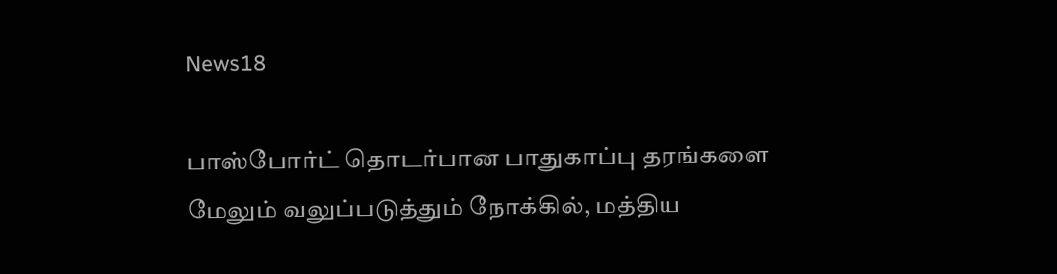News18

பாஸ்போர்ட் தொடர்பான பாதுகாப்பு தரங்களை மேலும் வலுப்படுத்தும் நோக்கில், மத்திய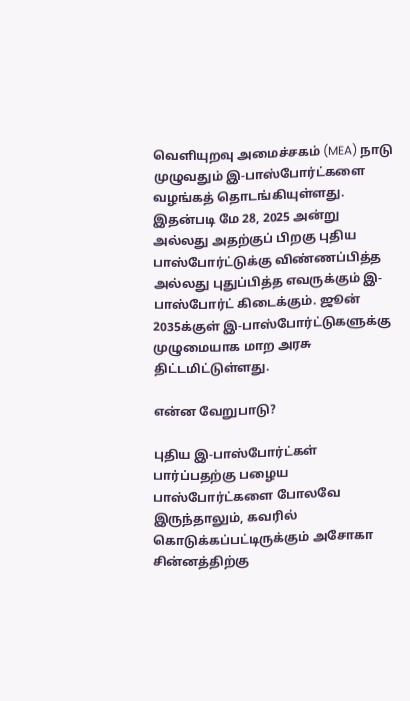வெளியுறவு அமைச்சகம் (MEA) நாடு முழுவதும் இ-பாஸ்போர்ட்களை வழங்கத் தொடங்கியுள்ளது. இதன்படி மே 28, 2025 அன்று அல்லது அதற்குப் பிறகு புதிய பாஸ்போர்ட்டுக்கு விண்ணப்பித்த அல்லது புதுப்பித்த எவருக்கும் இ-பாஸ்போர்ட் கிடைக்கும். ஜூன் 2035க்குள் இ-பாஸ்போர்ட்டுகளுக்கு முழுமையாக மாற அரசு திட்டமிட்டுள்ளது.

என்ன வேறுபாடு?

புதிய இ-பாஸ்போர்ட்கள் பார்ப்பதற்கு பழைய பாஸ்போர்ட்களை போலவே இருந்தாலும், கவரில் கொடுக்கப்பட்டிருக்கும் அசோகா சின்னத்திற்கு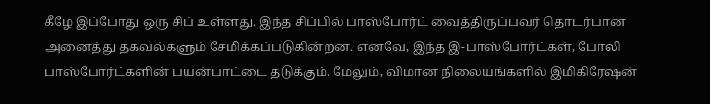கீழே இப்போது ஒரு சிப் உள்ளது. இந்த சிப்பில் பாஸ்போர்ட் வைத்திருப்பவர் தொடர்பான அனைத்து தகவல்களும் சேமிக்கப்படுகின்றன. எனவே, இந்த இ-பாஸ்போர்ட்கள், போலி பாஸ்போர்ட்களின் பயன்பாட்டை தடுக்கும். மேலும், விமான நிலையங்களில் இமிகிரேஷன்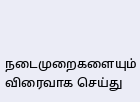நடைமுறைகளையும் விரைவாக செய்து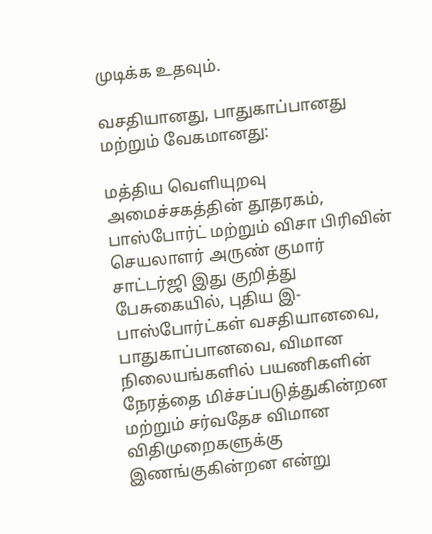முடிக்க உதவும்.

வசதியானது, பாதுகாப்பானது மற்றும் வேகமானது:

மத்திய வெளியுறவு அமைச்சகத்தின் தூதரகம், பாஸ்போர்ட் மற்றும் விசா பிரிவின் செயலாளர் அருண் குமார் சாட்டர்ஜி இது குறித்து பேசுகையில், புதிய இ-பாஸ்போர்ட்கள் வசதியானவை, பாதுகாப்பானவை, விமான நிலையங்களில் பயணிகளின் நேரத்தை மிச்சப்படுத்துகின்றன மற்றும் சர்வதேச விமான விதிமுறைகளுக்கு இணங்குகின்றன என்று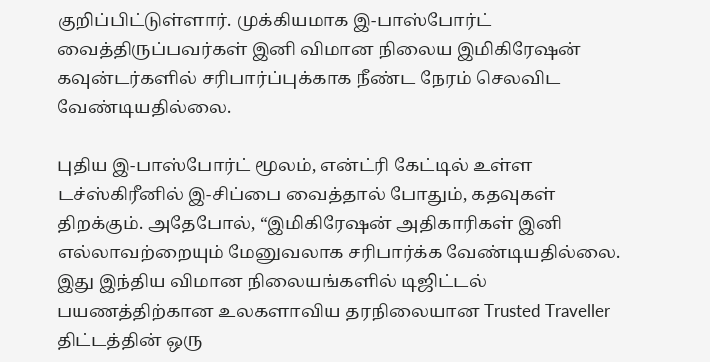குறிப்பிட்டுள்ளார். முக்கியமாக இ-பாஸ்போர்ட் வைத்திருப்பவர்கள் இனி விமான நிலைய இமிகிரேஷன் கவுன்டர்களில் சரிபார்ப்புக்காக நீண்ட நேரம் செலவிட வேண்டியதில்லை.

புதிய இ-பாஸ்போர்ட் மூலம், என்ட்ரி கேட்டில் உள்ள டச்ஸ்கிரீனில் இ-சிப்பை வைத்தால் போதும், கதவுகள் திறக்கும். அதேபோல், “இமிகிரேஷன் அதிகாரிகள் இனி எல்லாவற்றையும் மேனுவலாக சரிபார்க்க வேண்டியதில்லை. இது இந்திய விமான நிலையங்களில் டிஜிட்டல் பயணத்திற்கான உலகளாவிய தரநிலையான Trusted Traveller திட்டத்தின் ஒரு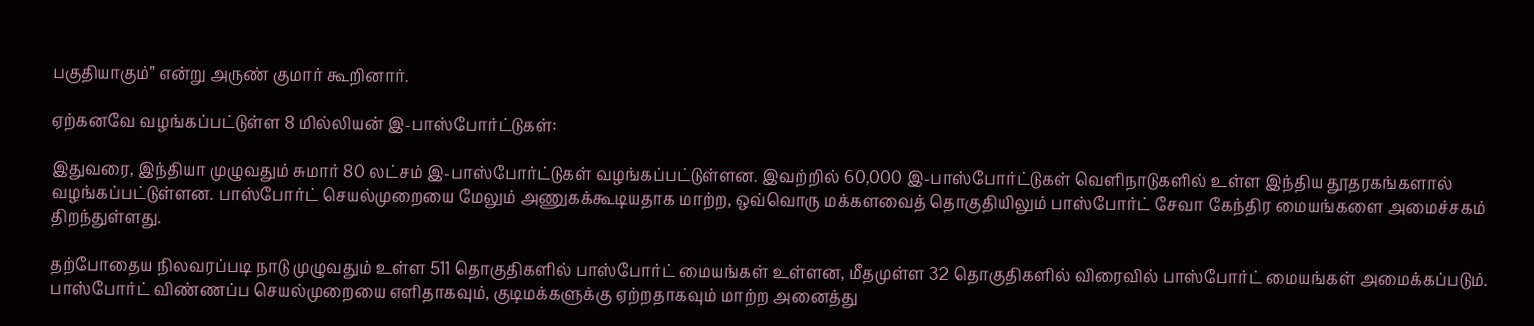பகுதியாகும்” என்று அருண் குமார் கூறினார்.

ஏற்கனவே வழங்கப்பட்டுள்ள 8 மில்லியன் இ-பாஸ்போர்ட்டுகள்:

இதுவரை, இந்தியா முழுவதும் சுமார் 80 லட்சம் இ-பாஸ்போர்ட்டுகள் வழங்கப்பட்டுள்ளன. இவற்றில் 60,000 இ-பாஸ்போர்ட்டுகள் வெளிநாடுகளில் உள்ள இந்திய தூதரகங்களால் வழங்கப்பட்டுள்ளன. பாஸ்போர்ட் செயல்முறையை மேலும் அணுகக்கூடியதாக மாற்ற, ஒவ்வொரு மக்களவைத் தொகுதியிலும் பாஸ்போர்ட் சேவா கேந்திர மையங்களை அமைச்சகம் திறந்துள்ளது.

தற்போதைய நிலவரப்படி நாடு முழுவதும் உள்ள 511 தொகுதிகளில் பாஸ்போர்ட் மையங்கள் உள்ளன, மீதமுள்ள 32 தொகுதிகளில் விரைவில் பாஸ்போர்ட் மையங்கள் அமைக்கப்படும். பாஸ்போர்ட் விண்ணப்ப செயல்முறையை எளிதாகவும், குடிமக்களுக்கு ஏற்றதாகவும் மாற்ற அனைத்து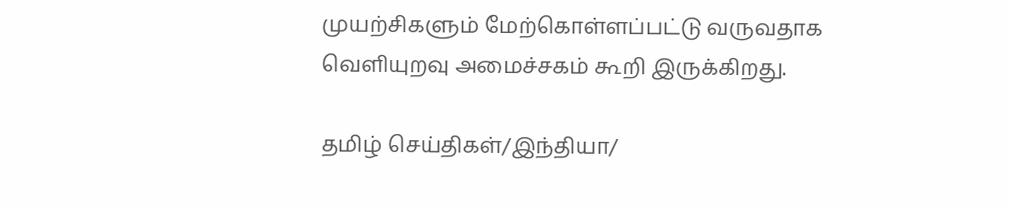முயற்சிகளும் மேற்கொள்ளப்பட்டு வருவதாக வெளியுறவு அமைச்சகம் கூறி இருக்கிறது.

தமிழ் செய்திகள்/இந்தியா/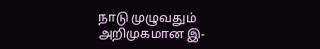நாடு முழுவதும் அறிமுகமான இ-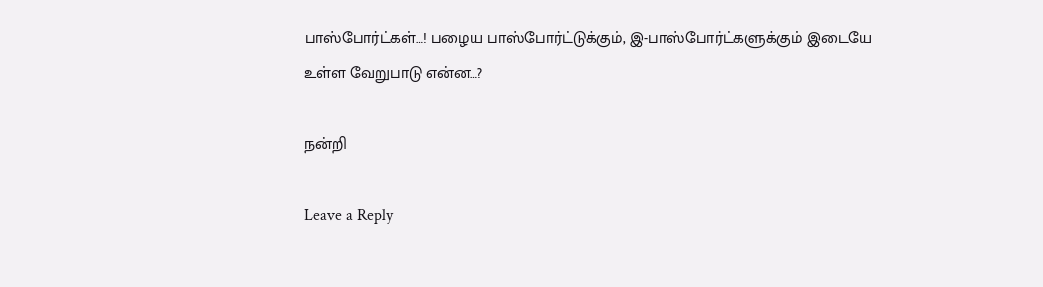பாஸ்போர்ட்கள்…! பழைய பாஸ்போர்ட்டுக்கும், இ-பாஸ்போர்ட்களுக்கும் இடையே உள்ள வேறுபாடு என்ன…?

நன்றி

Leave a Reply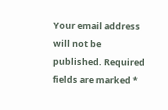Your email address will not be published. Required fields are marked *